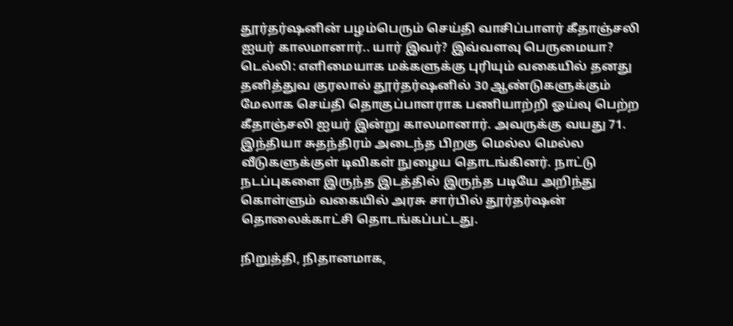தூர்தர்ஷனின் பழம்பெரும் செய்தி வாசிப்பாளர் கீதாஞ்சலி ஐயர் காலமானார்.. யார் இவர்? இவ்வளவு பெருமையா?
டெல்லி: எளிமையாக மக்களுக்கு புரியும் வகையில் தனது தனித்துவ குரலால் தூர்தர்ஷனில் 30 ஆண்டுகளுக்கும் மேலாக செய்தி தொகுப்பாளராக பணியாற்றி ஓய்வு பெற்ற கீதாஞ்சலி ஐயர் இன்று காலமானார். அவருக்கு வயது 71.
இந்தியா சுதந்திரம் அடைந்த பிறகு மெல்ல மெல்ல வீடுகளுக்குள் டிவிகள் நுழைய தொடங்கினர். நாட்டு நடப்புகளை இருந்த இடத்தில் இருந்த படியே அறிந்து கொள்ளும் வகையில் அரசு சார்பில் தூர்தர்ஷன் தொலைக்காட்சி தொடங்கப்பட்டது.

நிறுத்தி, நிதானமாக,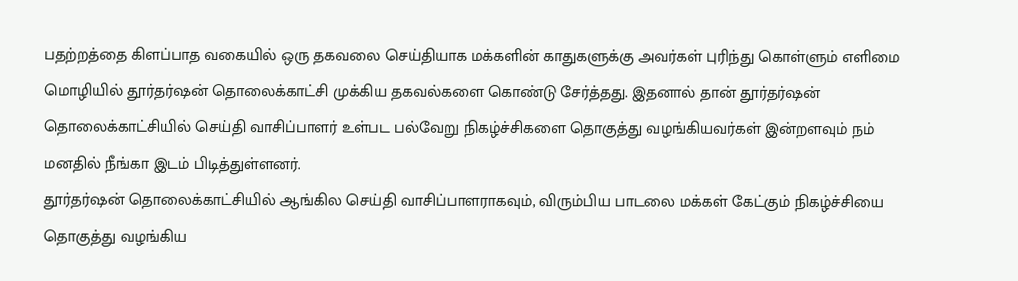பதற்றத்தை கிளப்பாத வகையில் ஒரு தகவலை செய்தியாக மக்களின் காதுகளுக்கு அவர்கள் புரிந்து கொள்ளும் எளிமை மொழியில் தூர்தர்ஷன் தொலைக்காட்சி முக்கிய தகவல்களை கொண்டு சேர்த்தது. இதனால் தான் தூர்தர்ஷன் தொலைக்காட்சியில் செய்தி வாசிப்பாளர் உள்பட பல்வேறு நிகழ்ச்சிகளை தொகுத்து வழங்கியவர்கள் இன்றளவும் நம் மனதில் நீங்கா இடம் பிடித்துள்ளனர்.
தூர்தர்ஷன் தொலைக்காட்சியில் ஆங்கில செய்தி வாசிப்பாளராகவும், விரும்பிய பாடலை மக்கள் கேட்கும் நிகழ்ச்சியை தொகுத்து வழங்கிய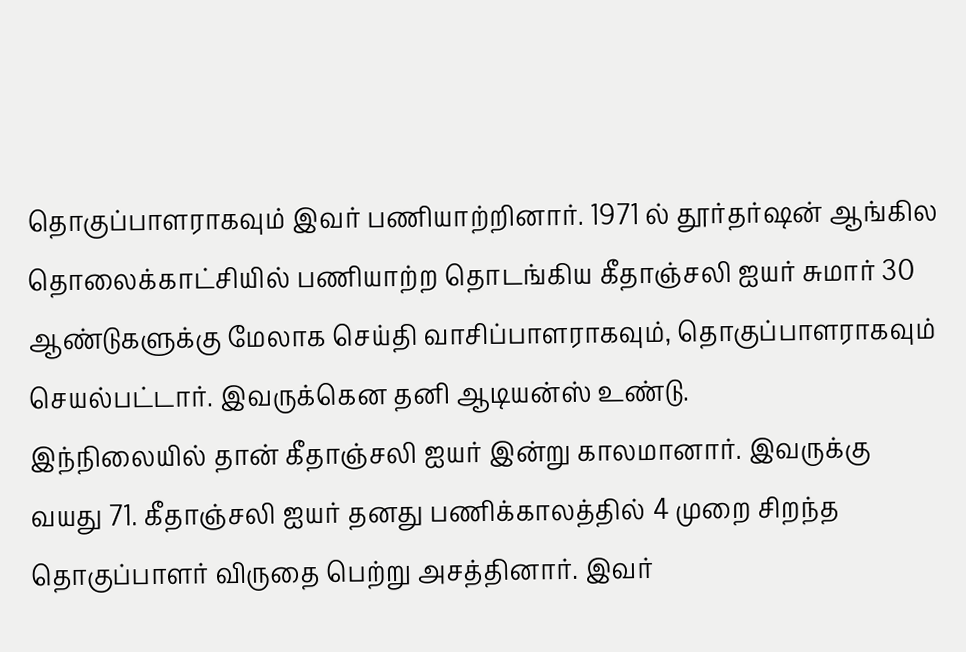தொகுப்பாளராகவும் இவர் பணியாற்றினார். 1971 ல் தூர்தர்ஷன் ஆங்கில தொலைக்காட்சியில் பணியாற்ற தொடங்கிய கீதாஞ்சலி ஐயர் சுமார் 30 ஆண்டுகளுக்கு மேலாக செய்தி வாசிப்பாளராகவும், தொகுப்பாளராகவும் செயல்பட்டார். இவருக்கென தனி ஆடியன்ஸ் உண்டு.
இந்நிலையில் தான் கீதாஞ்சலி ஐயர் இன்று காலமானார். இவருக்கு வயது 71. கீதாஞ்சலி ஐயர் தனது பணிக்காலத்தில் 4 முறை சிறந்த தொகுப்பாளர் விருதை பெற்று அசத்தினார். இவர்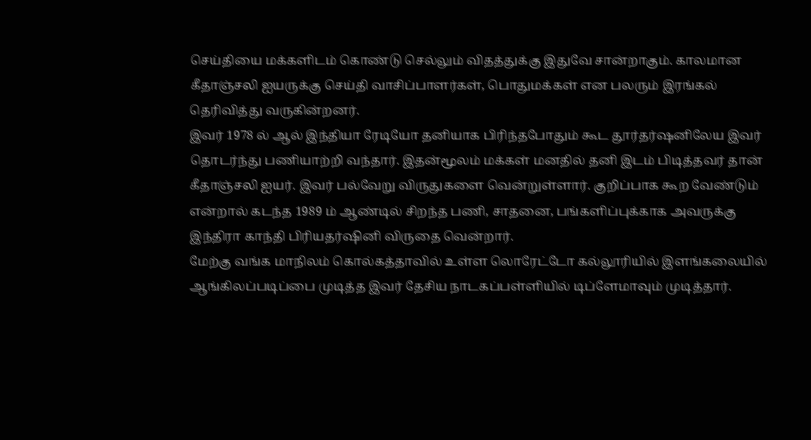செய்தியை மக்களிடம் கொண்டு செல்லும் விதத்துக்கு இதுவே சான்றாகும். காலமான கீதாஞ்சலி ஐயருக்கு செய்தி வாசிப்பாளர்கள், பொதுமக்கள் என பலரும் இரங்கல் தெரிவித்து வருகின்றனர்.
இவர் 1978 ல் ஆல் இந்தியா ரேடியோ தனியாக பிரிந்தபோதும் கூட தூர்தர்ஷனிலேய இவர் தொடர்ந்து பணியாற்றி வந்தார். இதன்மூலம் மக்கள் மனதில் தனி இடம் பிடித்தவர் தான் கீதாஞ்சலி ஐயர். இவர் பல்வேறு விருதுகளை வென்றுள்ளார். குறிப்பாக கூற வேண்டும் என்றால் கடந்த 1989 ம் ஆண்டில் சிறந்த பணி, சாதனை, பங்களிப்புக்காக அவருக்கு இந்திரா காந்தி பிரியதர்ஷினி விருதை வென்றார்.
மேற்கு வங்க மாநிலம் கொல்கத்தாவில் உள்ள லொரேட்டோ கல்லூரியில் இளங்கலையில் ஆங்கிலப்படிப்பை முடித்த இவர் தேசிய நாடகப்பள்ளியில் டிப்ளேமாவும் முடித்தார்.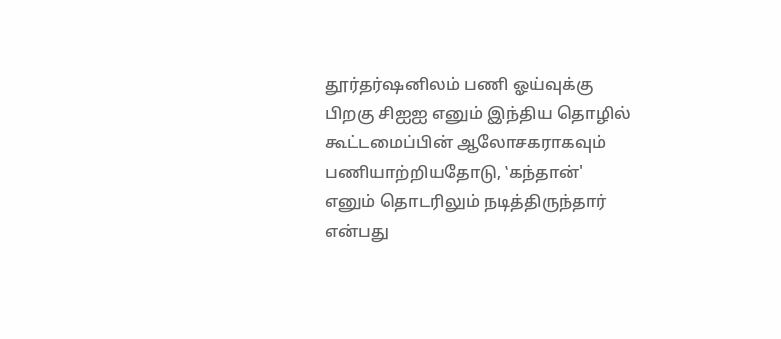தூர்தர்ஷனிலம் பணி ஓய்வுக்கு பிறகு சிஐஐ எனும் இந்திய தொழில் கூட்டமைப்பின் ஆலோசகராகவும் பணியாற்றியதோடு, ‛கந்தான்' எனும் தொடரிலும் நடித்திருந்தார் என்பது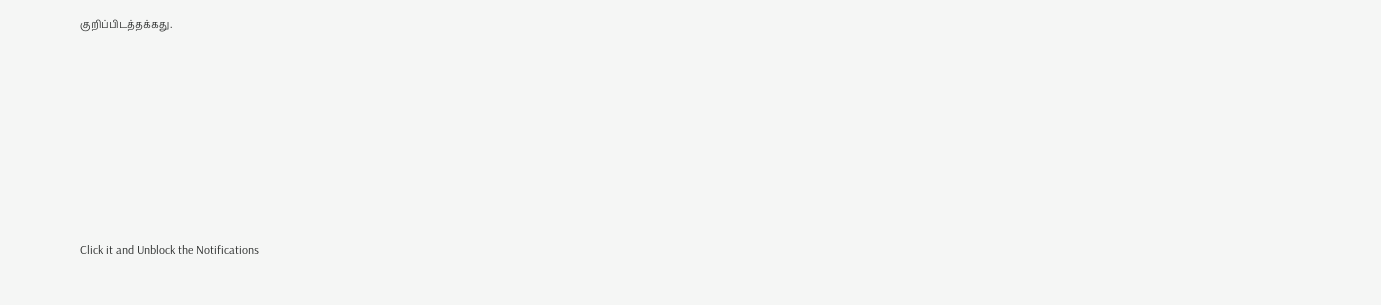குறிப்பிடத்தக்கது.












Click it and Unblock the Notifications